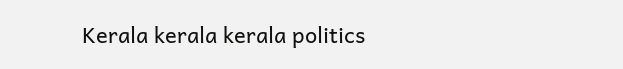Kerala kerala kerala politics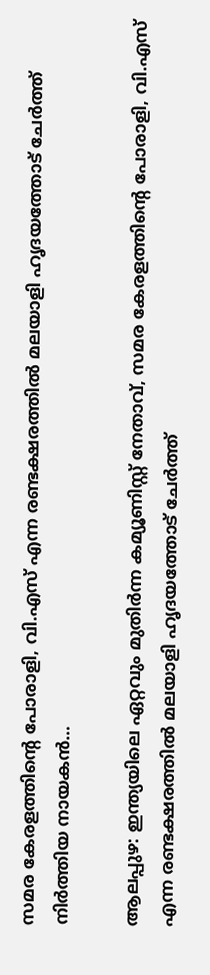സമര കേരളത്തിന്റെ പോരാളി, വി.എസ് എന്ന രണ്ടക്ഷരത്തില്‍ മലയാളി ഹൃദയത്തോട് ചേര്‍ത്ത് നിര്‍ത്തിയ നായകന്‍…

ആലപ്പുഴ: ഇന്ത്യയിലെ ഏറ്റവും മുതിര്‍ന്ന കമ്യൂണിസ്റ്റ് നേതാവ്, സമര കേരളത്തിന്റെ പോരാളി, വി.എസ് എന്ന രണ്ടക്ഷരത്തില്‍ മലയാളി ഹൃദയത്തോട് ചേര്‍ത്ത്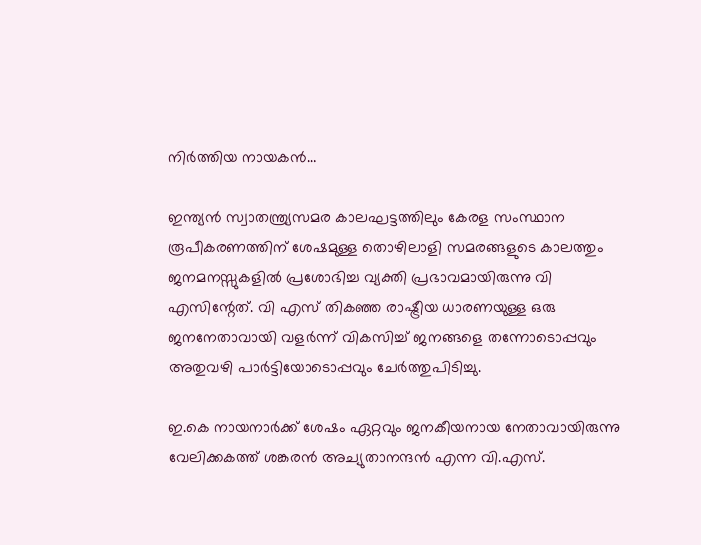നിര്‍ത്തിയ നായകന്‍…

ഇന്ത്യന്‍ സ്വാതന്ത്ര്യസമര കാലഘട്ടത്തിലും കേരള സംസ്ഥാന രൂപീകരണത്തിന് ശേഷമുള്ള തൊഴിലാളി സമരങ്ങളുടെ കാലത്തും ജനമനസ്സുകളില്‍ പ്രശോഭിച്ച വ്യക്തി പ്രഭാവമായിരുന്നു വി എസിന്റേത്. വി എസ് തികഞ്ഞ രാഷ്ട്രീയ ധാരണയുള്ള ഒരു ജനനേതാവായി വളര്‍ന്ന് വികസിച്ച് ജനങ്ങളെ തന്നോടൊപ്പവും അതുവഴി പാര്‍ട്ടിയോടൊപ്പവും ചേര്‍ത്തുപിടിച്ചു.

ഇ.കെ നായനാര്‍ക്ക് ശേഷം ഏറ്റവും ജനകീയനായ നേതാവായിരുന്നു വേലിക്കകത്ത് ശങ്കരന്‍ അച്യുതാനന്ദന്‍ എന്ന വി.എസ്.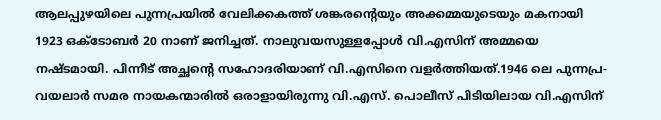ആലപ്പുഴയിലെ പുന്നപ്രയില്‍ വേലിക്കകത്ത് ശങ്കരന്റെയും അക്കമ്മയുടെയും മകനായി 1923 ഒക്ടോബര്‍ 20 നാണ് ജനിച്ചത്. നാലുവയസുള്ളപ്പോള്‍ വി.എസിന് അമ്മയെ നഷ്ടമായി. പിന്നീട് അച്ഛന്റെ സഹോദരിയാണ് വി.എസിനെ വളര്‍ത്തിയത്.1946 ലെ പുന്നപ്ര-വയലാര്‍ സമര നായകന്മാരില്‍ ഒരാളായിരുന്നു വി.എസ്. പൊലീസ് പിടിയിലായ വി.എസിന്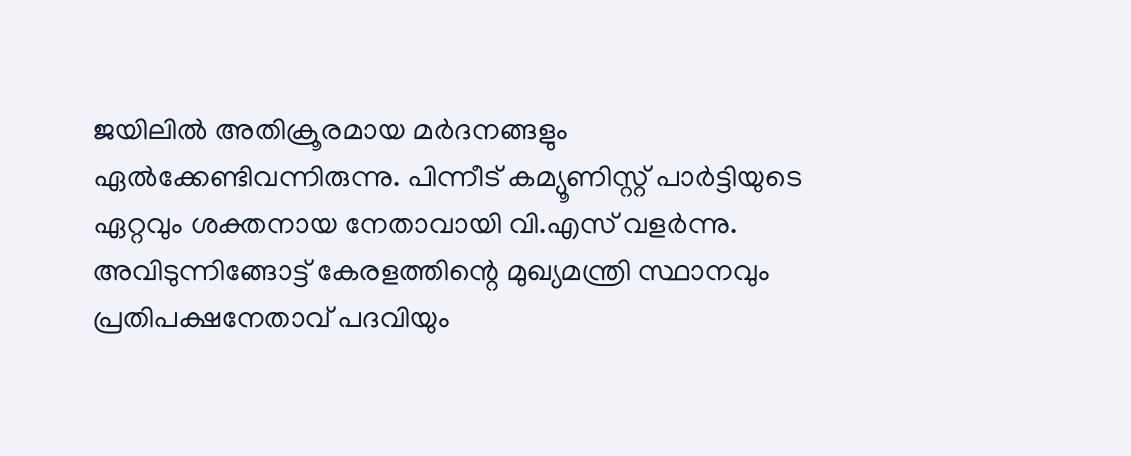ജയിലില്‍ അതിക്രൂരമായ മര്‍ദനങ്ങളും ഏല്‍ക്കേണ്ടിവന്നിരുന്നു. പിന്നീട് കമ്യൂണിസ്റ്റ് പാര്‍ട്ടിയുടെ ഏറ്റവും ശക്തനായ നേതാവായി വി.എസ് വളര്‍ന്നു. അവിടുന്നിങ്ങോട്ട് കേരളത്തിന്റെ മുഖ്യമന്ത്രി സ്ഥാനവും പ്രതിപക്ഷനേതാവ് പദവിയും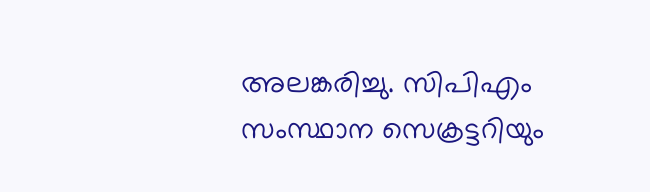അലങ്കരിച്ചു. സിപിഎം സംസ്ഥാന സെക്രട്ടറിയും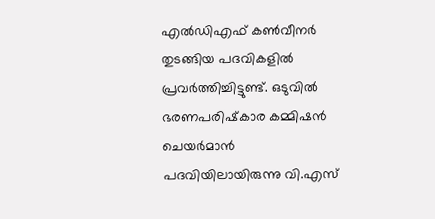എല്‍ഡിഎഫ് കണ്‍വീനര്‍ തുടങ്ങിയ പദവികളില്‍ പ്രവര്‍ത്തിച്ചിട്ടുണ്ട്. ഒടുവില്‍ ഭരണപരിഷ്‌കാര കമ്മിഷന്‍ ചെയര്‍മാന്‍ പദവിയിലായിരുന്നു വി.എസ്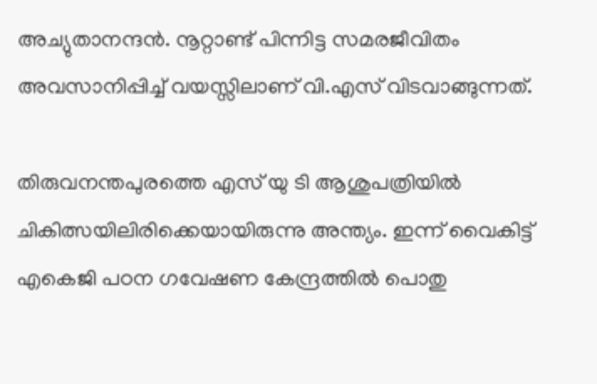അച്യുതാനന്ദന്‍. നൂറ്റാണ്ട് പിന്നിട്ട സമരജീവിതം അവസാനിപ്പിച്ച് വയസ്സിലാണ് വി.എസ് വിടവാങ്ങുന്നത്.

തിരുവനന്തപുരത്തെ എസ് യു ടി ആശുപത്രിയില്‍ ചികിത്സയിലിരിക്കെയായിരുന്നു അന്ത്യം. ഇന്ന് വൈകിട്ട് എകെജി പഠന ഗവേഷണ കേന്ദ്രത്തില്‍ പൊതു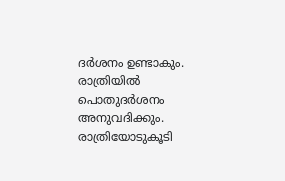ദര്‍ശനം ഉണ്ടാകും. രാത്രിയില്‍ പൊതുദര്‍ശനം അനുവദിക്കും. രാത്രിയോടുകൂടി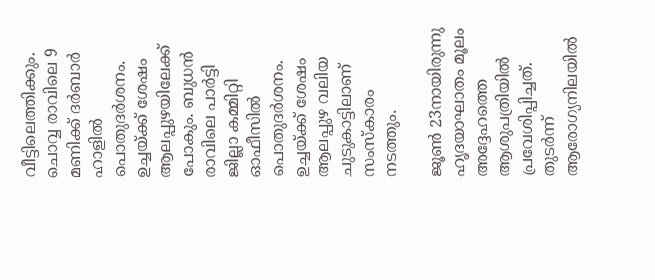വീട്ടിലെത്തിക്കും. ചൊവ്വ രാവിലെ 9 മണിക്ക് ദര്‍ബാര്‍ ഹാളില്‍ പൊതുദര്‍ശനം. ഉച്ചയ്ക്ക് ശേഷം ആലപ്പുഴയിലേക്ക് പോകും. ബുധന്‍ രാവിലെ പാര്‍ട്ടി ജില്ലാ കമ്മിറ്റി ഓഫീസില്‍ പൊതുദര്‍ശനം. ഉച്ചയ്ക്ക് ശേഷം ആലപ്പുഴ വലിയ ചുടുകാട്ടിലാണ് സംസ്‌കാരം നടത്തും.

ജൂണ്‍ 23നായിരുന്നു ഹൃദയാഘാതം മൂലം അദ്ദേഹത്തെ ആശുപത്രിയില്‍ പ്രവേശിപ്പിച്ചത്. തുടര്‍ന്ന് ആരോഗ്യനിലയില്‍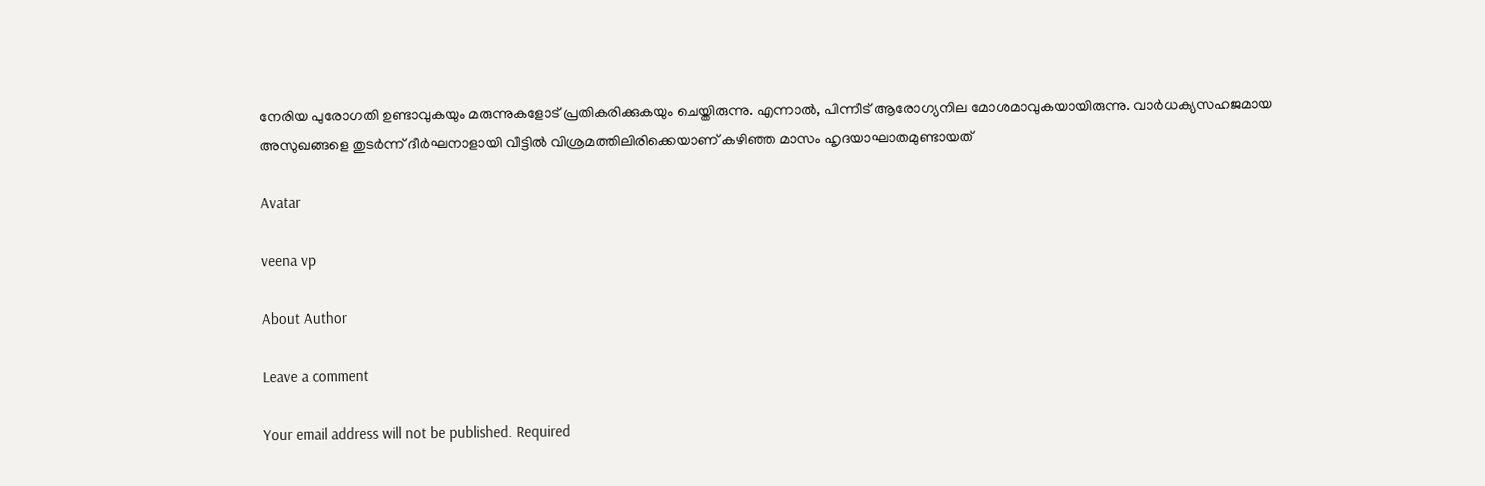നേരിയ പുരോഗതി ഉണ്ടാവുകയും മരുന്നുകളോട് പ്രതികരിക്കുകയും ചെയ്തിരുന്നു. എന്നാല്‍, പിന്നീട് ആരോഗ്യനില മോശമാവുകയായിരുന്നു. വാര്‍ധക്യസഹജമായ അസുഖങ്ങളെ തുടര്‍ന്ന് ദീര്‍ഘനാളായി വീട്ടില്‍ വിശ്രമത്തിലിരിക്കെയാണ് കഴിഞ്ഞ മാസം ഹൃദയാഘാതമുണ്ടായത്

Avatar

veena vp

About Author

Leave a comment

Your email address will not be published. Required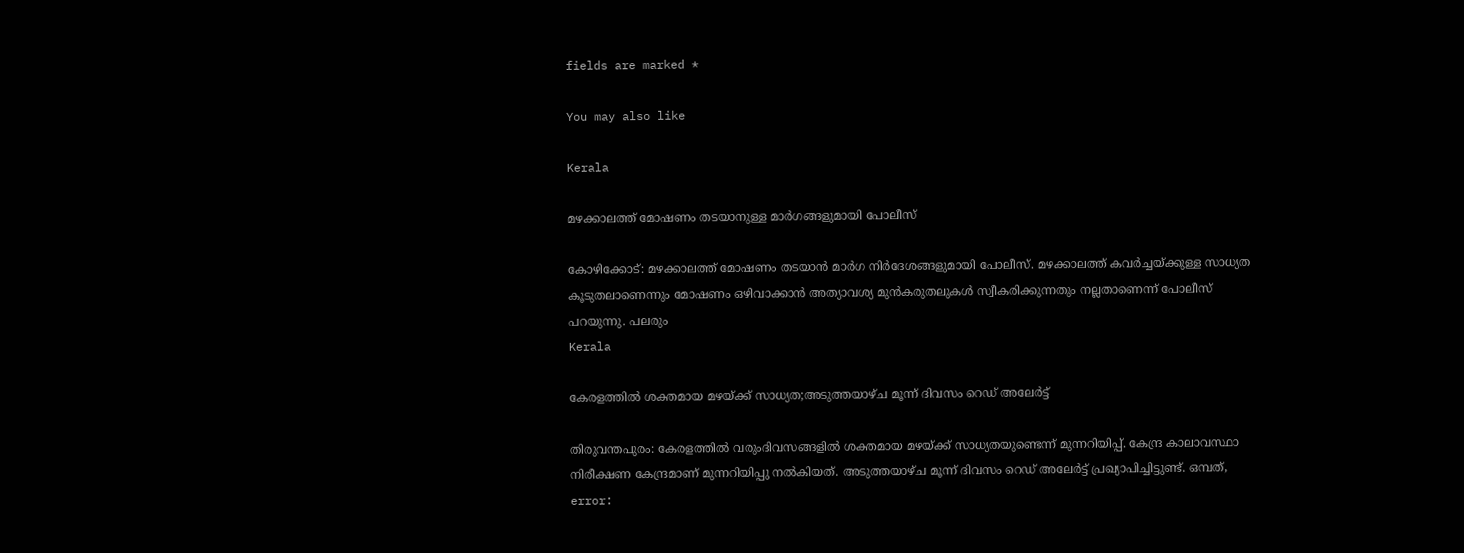fields are marked *

You may also like

Kerala

മഴക്കാലത്ത് മോഷണം തടയാനുള്ള മാര്‍ഗങ്ങളുമായി പോലീസ്‌

കോഴിക്കോട്: മഴക്കാലത്ത് മോഷണം തടയാന്‍ മാര്‍ഗ നിര്‍ദേശങ്ങളുമായി പോലീസ്. മഴക്കാലത്ത് കവര്‍ച്ചയ്ക്കുള്ള സാധ്യത കൂടുതലാണെന്നും മോഷണം ഒഴിവാക്കാന്‍ അത്യാവശ്യ മുന്‍കരുതലുകള്‍ സ്വീകരിക്കുന്നതും നല്ലതാണെന്ന് പോലീസ് പറയുന്നു. പലരും
Kerala

കേരളത്തില്‍ ശക്തമായ മഴയ്ക്ക് സാധ്യത;അടുത്തയാഴ്ച മൂന്ന് ദിവസം റെഡ് അലേര്‍ട്ട്

തിരുവന്തപുരം: കേരളത്തില്‍ വരുംദിവസങ്ങളില്‍ ശക്തമായ മഴയ്ക്ക് സാധ്യതയുണ്ടെന്ന് മുന്നറിയിപ്പ്. കേന്ദ്ര കാലാവസ്ഥാ നിരീക്ഷണ കേന്ദ്രമാണ് മുന്നറിയിപ്പു നല്‍കിയത്. അടുത്തയാഴ്ച മൂന്ന് ദിവസം റെഡ് അലേര്‍ട്ട് പ്രഖ്യാപിച്ചിട്ടുണ്ട്. ഒമ്പത്,
error: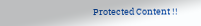Protected Content !!